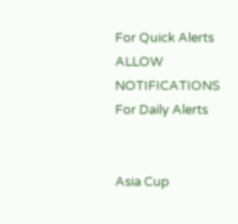For Quick Alerts
ALLOW NOTIFICATIONS
For Daily Alerts


Asia Cup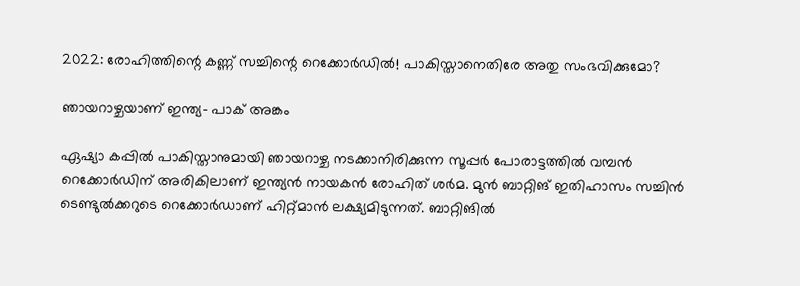2022: രോഹിത്തിന്റെ കണ്ണ് സച്ചിന്റെ റെക്കോര്‍ഡില്‍! പാകിസ്താനെതിരേ അതു സംഭവിക്കുമോ?

ഞായറാഴ്ചയാണ് ഇന്ത്യ- പാക് അങ്കം

ഏഷ്യാ കപ്പില്‍ പാകിസ്താനുമായി ഞായറാഴ്ച നടക്കാനിരിക്കുന്ന സൂപ്പര്‍ പോരാട്ടത്തില്‍ വമ്പന്‍ റെക്കോര്‍ഡിന് അരികിലാണ് ഇന്ത്യന്‍ നായകന്‍ രോഹിത് ശര്‍മ. മുന്‍ ബാറ്റിങ് ഇതിഹാസം സച്ചിന്‍ ടെണ്ടുല്‍ക്കറുടെ റെക്കോര്‍ഡാണ് ഹിറ്റ്മാന്‍ ലക്ഷ്യമിടുന്നത്. ബാറ്റിങില്‍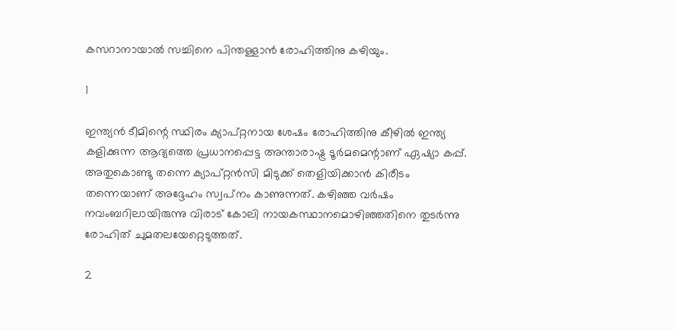കസറാനായാല്‍ സച്ചിനെ പിന്തള്ളാന്‍ രോഹിത്തിനു കഴിയും.

1

ഇന്ത്യന്‍ ടീമിന്റെ സ്ഥിരം ക്യാപ്റ്റനായ ശേഷം രോഹിത്തിനു കീഴില്‍ ഇന്ത്യ കളിക്കുന്ന ആദ്യത്തെ പ്രധാനപ്പെട്ട അന്താരാഷ്ട്ര ടൂര്‍മമെന്റാണ് ഏഷ്യാ കപ്പ്. അതുകൊണ്ടു തന്നെ ക്യാപ്റ്റന്‍സി മിടുക്ക് തെളിയിക്കാന്‍ കിരീടം തന്നെയാണ് അദ്ദേഹം സ്വപ്‌നം കാണുന്നത്. കഴിഞ്ഞ വര്‍ഷം നവംബറിലായിരുന്നു വിരാട് കോലി നായകസ്ഥാനമൊഴിഞ്ഞതിനെ തുടര്‍ന്നു രോഹിത് ചുമതലയേറ്റെടുത്തത്.

2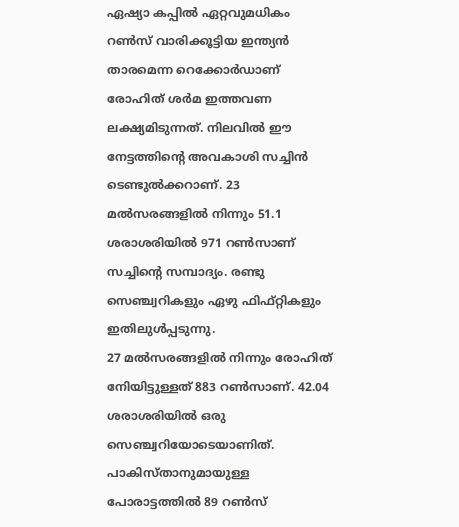ഏഷ്യാ കപ്പില്‍ ഏറ്റവുമധികം റണ്‍സ് വാരിക്കൂട്ടിയ ഇന്ത്യന്‍ താരമെന്ന റെക്കോര്‍ഡാണ് രോഹിത് ശര്‍മ ഇത്തവണ ലക്ഷ്യമിടുന്നത്. നിലവില്‍ ഈ നേട്ടത്തിന്റെ അവകാശി സച്ചിന്‍ ടെണ്ടുല്‍ക്കറാണ്. 23 മല്‍സരങ്ങളില്‍ നിന്നും 51.1 ശരാശരിയില്‍ 971 റണ്‍സാണ് സച്ചിന്റെ സമ്പാദ്യം. രണ്ടു സെഞ്ച്വറികളും ഏഴു ഫിഫ്റ്റികളും ഇതിലുള്‍പ്പടുന്നു.
27 മല്‍സരങ്ങളില്‍ നിന്നും രോഹിത് നേിയിട്ടുള്ളത് 883 റണ്‍സാണ്. 42.04 ശരാശരിയില്‍ ഒരു സെഞ്ച്വറിയോടെയാണിത്. പാകിസ്താനുമായുള്ള പോരാട്ടത്തില്‍ 89 റണ്‍സ്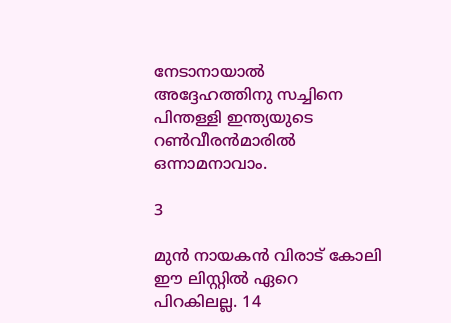നേടാനായാല്‍ അദ്ദേഹത്തിനു സച്ചിനെ പിന്തള്ളി ഇന്ത്യയുടെ റണ്‍വീരന്‍മാരില്‍ ഒന്നാമനാവാം.

3

മുന്‍ നായകന്‍ വിരാട് കോലി ഈ ലിസ്റ്റില്‍ ഏറെ പിറകിലല്ല. 14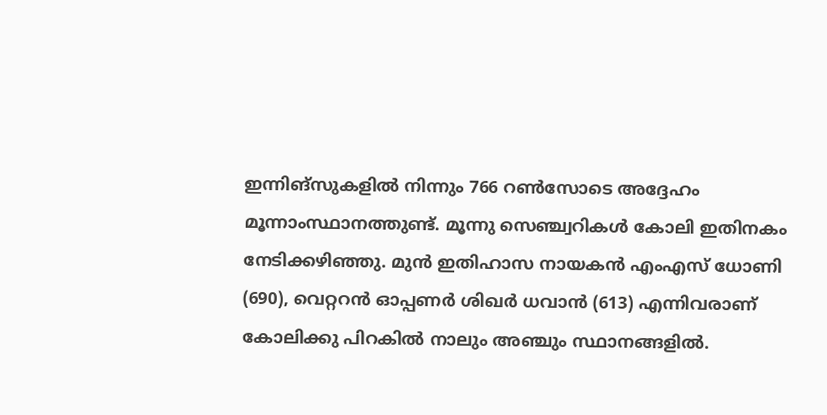ഇന്നിങ്‌സുകളില്‍ നിന്നും 766 റണ്‍സോടെ അദ്ദേഹം മൂന്നാംസ്ഥാനത്തുണ്ട്. മൂന്നു സെഞ്ച്വറികള്‍ കോലി ഇതിനകം നേടിക്കഴിഞ്ഞു. മുന്‍ ഇതിഹാസ നായകന്‍ എംഎസ് ധോണി (690), വെറ്ററന്‍ ഓപ്പണര്‍ ശിഖര്‍ ധവാന്‍ (613) എന്നിവരാണ് കോലിക്കു പിറകില്‍ നാലും അഞ്ചും സ്ഥാനങ്ങളില്‍.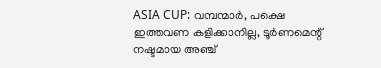ASIA CUP: വമ്പന്മാര്‍, പക്ഷെ ഇത്തവണ കളിക്കാനില്ല, ടൂര്‍ണമെന്റ് നഷ്ടമായ അഞ്ച്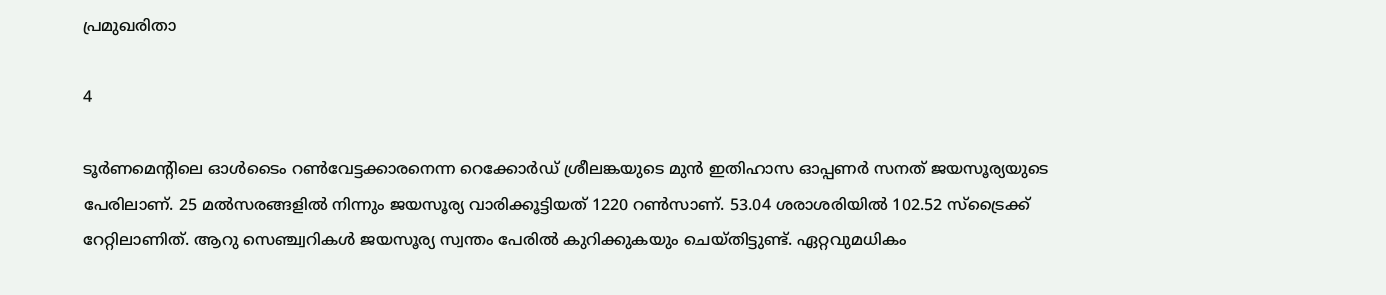പ്രമുഖരിതാ

4

ടൂര്‍ണമെന്റിലെ ഓള്‍ടൈം റണ്‍വേട്ടക്കാരനെന്ന റെക്കോര്‍ഡ് ശ്രീലങ്കയുടെ മുന്‍ ഇതിഹാസ ഓപ്പണര്‍ സനത് ജയസൂര്യയുടെ പേരിലാണ്. 25 മല്‍സരങ്ങളില്‍ നിന്നും ജയസൂര്യ വാരിക്കൂട്ടിയത് 1220 റണ്‍സാണ്. 53.04 ശരാശരിയില്‍ 102.52 സ്‌ട്രൈക്ക് റേറ്റിലാണിത്. ആറു സെഞ്ച്വറികള്‍ ജയസൂര്യ സ്വന്തം പേരില്‍ കുറിക്കുകയും ചെയ്തിട്ടുണ്ട്. ഏറ്റവുമധികം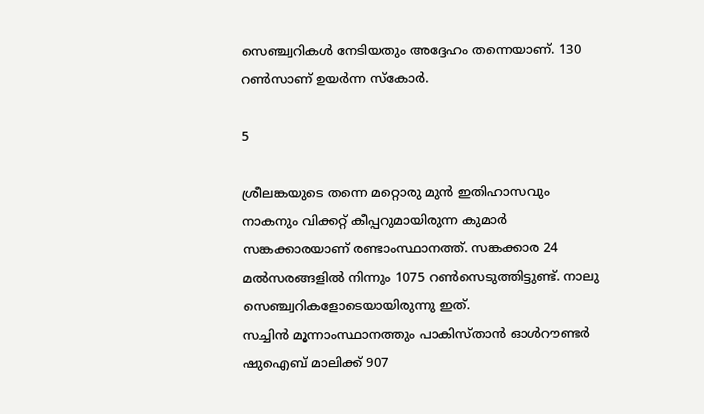സെഞ്ച്വറികള്‍ നേടിയതും അദ്ദേഹം തന്നെയാണ്. 130 റണ്‍സാണ് ഉയര്‍ന്ന സ്‌കോര്‍.

5

ശ്രീലങ്കയുടെ തന്നെ മറ്റൊരു മുന്‍ ഇതിഹാസവും നാകനും വിക്കറ്റ് കീപ്പറുമായിരുന്ന കുമാര്‍ സങ്കക്കാരയാണ് രണ്ടാംസ്ഥാനത്ത്. സങ്കക്കാര 24 മല്‍സരങ്ങളില്‍ നിന്നും 1075 റണ്‍സെടുത്തിട്ടുണ്ട്. നാലു സെഞ്ച്വറികളോടെയായിരുന്നു ഇത്.
സച്ചിന്‍ മൂന്നാംസ്ഥാനത്തും പാകിസ്താന്‍ ഓള്‍റൗണ്ടര്‍ ഷുഐബ് മാലിക്ക് 907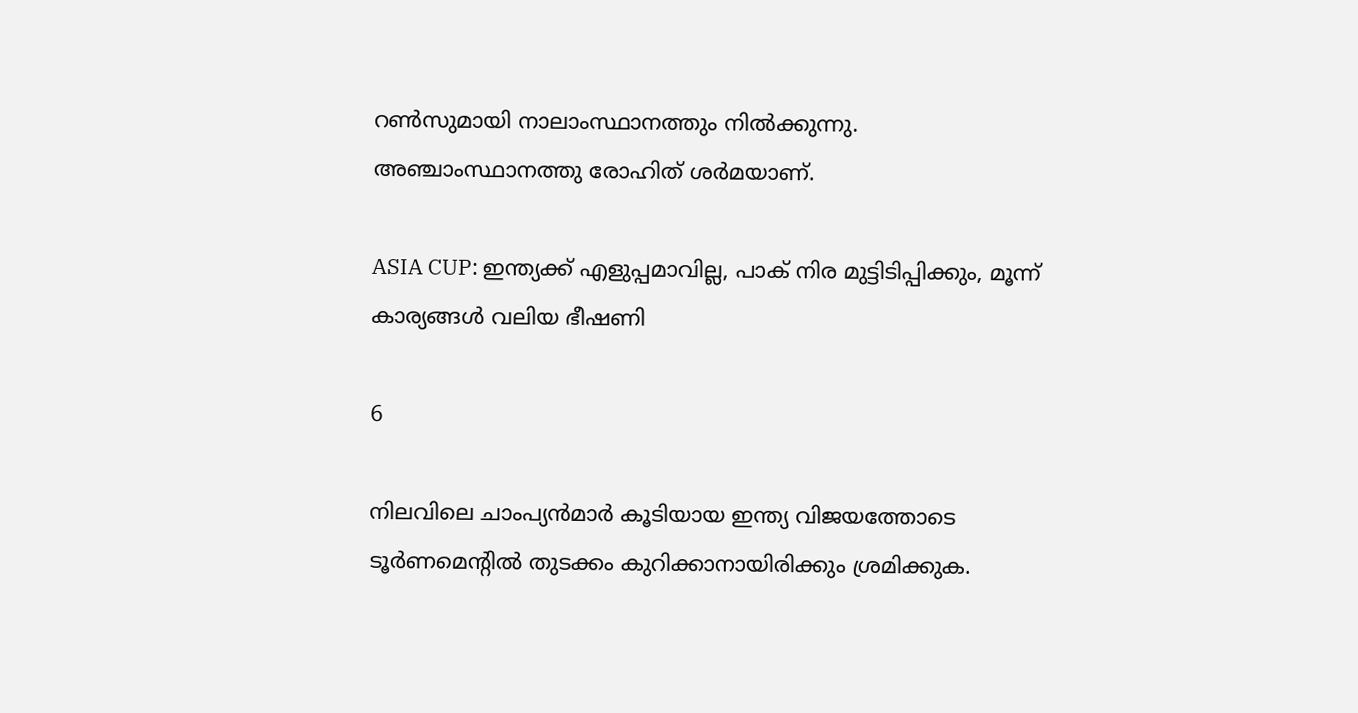റണ്‍സുമായി നാലാംസ്ഥാനത്തും നില്‍ക്കുന്നു. അഞ്ചാംസ്ഥാനത്തു രോഹിത് ശര്‍മയാണ്.

ASIA CUP: ഇന്ത്യക്ക് എളുപ്പമാവില്ല, പാക് നിര മുട്ടിടിപ്പിക്കും, മൂന്ന് കാര്യങ്ങള്‍ വലിയ ഭീഷണി

6

നിലവിലെ ചാംപ്യന്‍മാര്‍ കൂടിയായ ഇന്ത്യ വിജയത്തോടെ ടൂര്‍ണമെന്റില്‍ തുടക്കം കുറിക്കാനായിരിക്കും ശ്രമിക്കുക.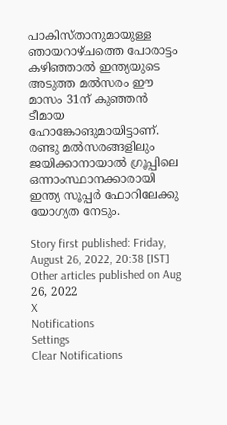പാകിസ്താനുമായുള്ള ഞായറാഴ്ചത്തെ പോരാട്ടം കഴിഞ്ഞാല്‍ ഇന്ത്യയുടെ അടുത്ത മല്‍സരം ഈ മാസം 31ന് കുഞ്ഞന്‍ ടീമായ ഹോങ്കോങുമായിട്ടാണ്. രണ്ടു മല്‍സരങ്ങളിലും ജയിക്കാനായാല്‍ ഗ്രൂപ്പിലെ ഒന്നാംസ്ഥാനക്കാരായി ഇന്ത്യ സൂപ്പര്‍ ഫോറിലേക്കു യോഗ്യത നേടും.

Story first published: Friday, August 26, 2022, 20:38 [IST]
Other articles published on Aug 26, 2022
X
Notifications
Settings
Clear Notifications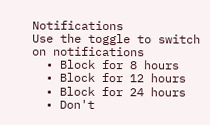Notifications
Use the toggle to switch on notifications
  • Block for 8 hours
  • Block for 12 hours
  • Block for 24 hours
  • Don't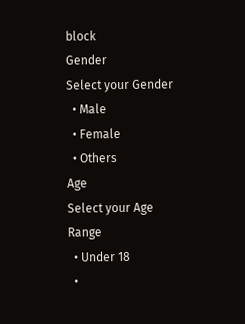block
Gender
Select your Gender
  • Male
  • Female
  • Others
Age
Select your Age Range
  • Under 18
  •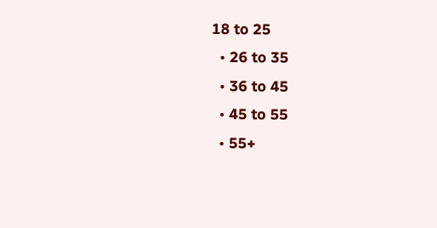18 to 25
  • 26 to 35
  • 36 to 45
  • 45 to 55
  • 55+